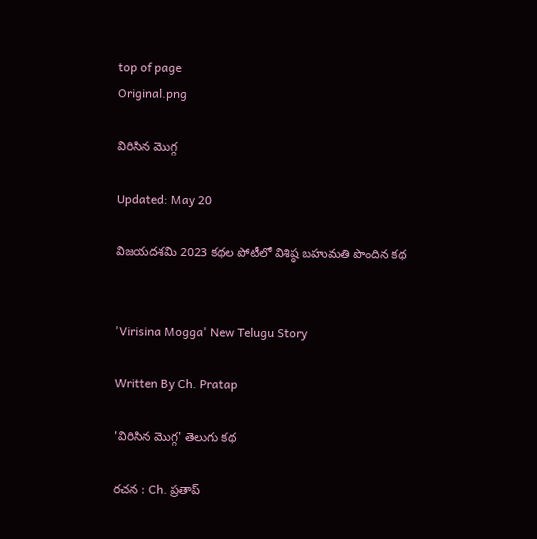top of page
Original.png

విరిసిన మొగ్గ

Updated: May 20

విజయదశమి 2023 కథల పోటీలో విశిష్ఠ బహుమతి పొందిన కథ


'Virisina Mogga' New Telugu Story

Written By Ch. Pratap

'విరిసిన మొగ్గ' తెలుగు కథ

రచన : Ch. ప్రతాప్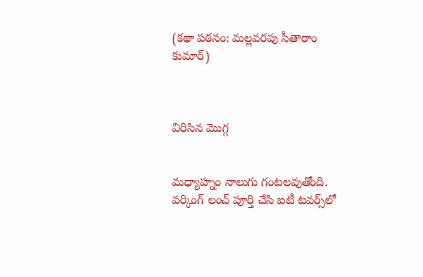(కథా పఠనం: మల్లవరపు సీతారాం కుమార్)



విరిసిన మొగ్గ


మధ్యాహ్నం నాలుగు గంటలవుతోంది. వర్కింగ్ లంచ్ పూర్తి చేసి ఐటీ టవర్స్‌లో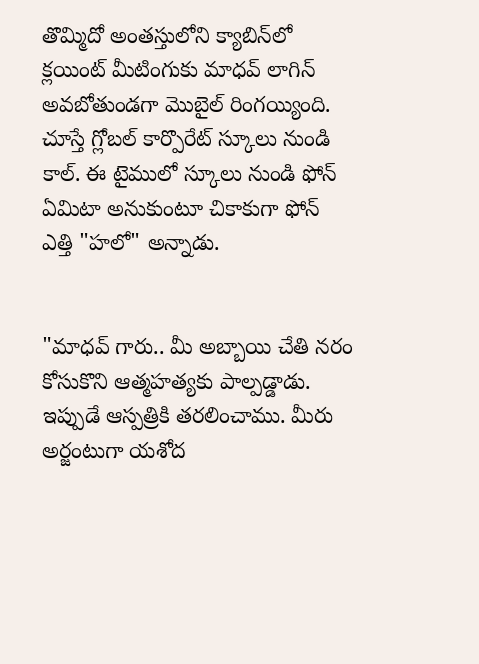తొమ్మిదో అంతస్తులోని క్యాబిన్‌లో క్లయింట్ మీటింగుకు మాధవ్ లాగిన్ అవబోతుండగా మొబైల్ రింగయ్యింది. చూస్తే గ్లోబల్ కార్పొరేట్ స్కూలు నుండి కాల్. ఈ టైములో స్కూలు నుండి ఫోన్ ఏమిటా అనుకుంటూ చికాకుగా ఫోన్ ఎత్తి "హలో" అన్నాడు.


"మాధవ్ గారు.. మీ అబ్బాయి చేతి నరం కోసుకొని ఆత్మహత్యకు పాల్పడ్డాడు. ఇప్పుడే ఆస్పత్రికి తరలించాము. మీరు అర్జంటుగా యశోద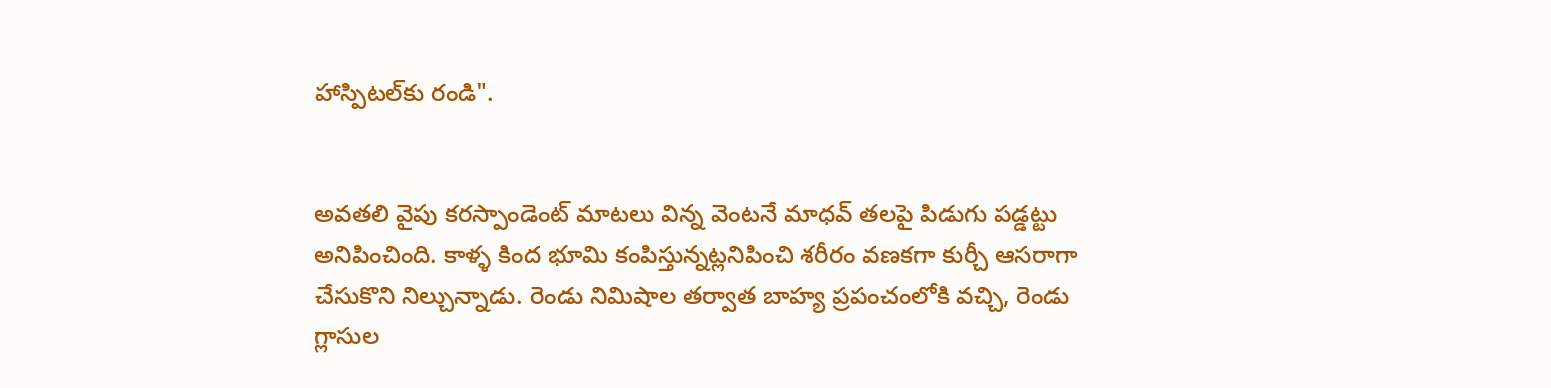హాస్పిటల్‌కు రండి".


అవతలి వైపు కరస్పాండెంట్ మాటలు విన్న వెంటనే మాధవ్ తలపై పిడుగు పడ్డట్టు అనిపించింది. కాళ్ళ కింద భూమి కంపిస్తున్నట్లనిపించి శరీరం వణకగా కుర్చీ ఆసరాగా చేసుకొని నిల్చున్నాడు. రెండు నిమిషాల తర్వాత బాహ్య ప్రపంచంలోకి వచ్చి, రెండు గ్లాసుల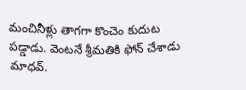మంచినీళ్లు తాగగా కొంచెం కుదుట పడ్డాడు. వెంటనే శ్రీమతికి ఫోన్ చేశాడు మాధవ్.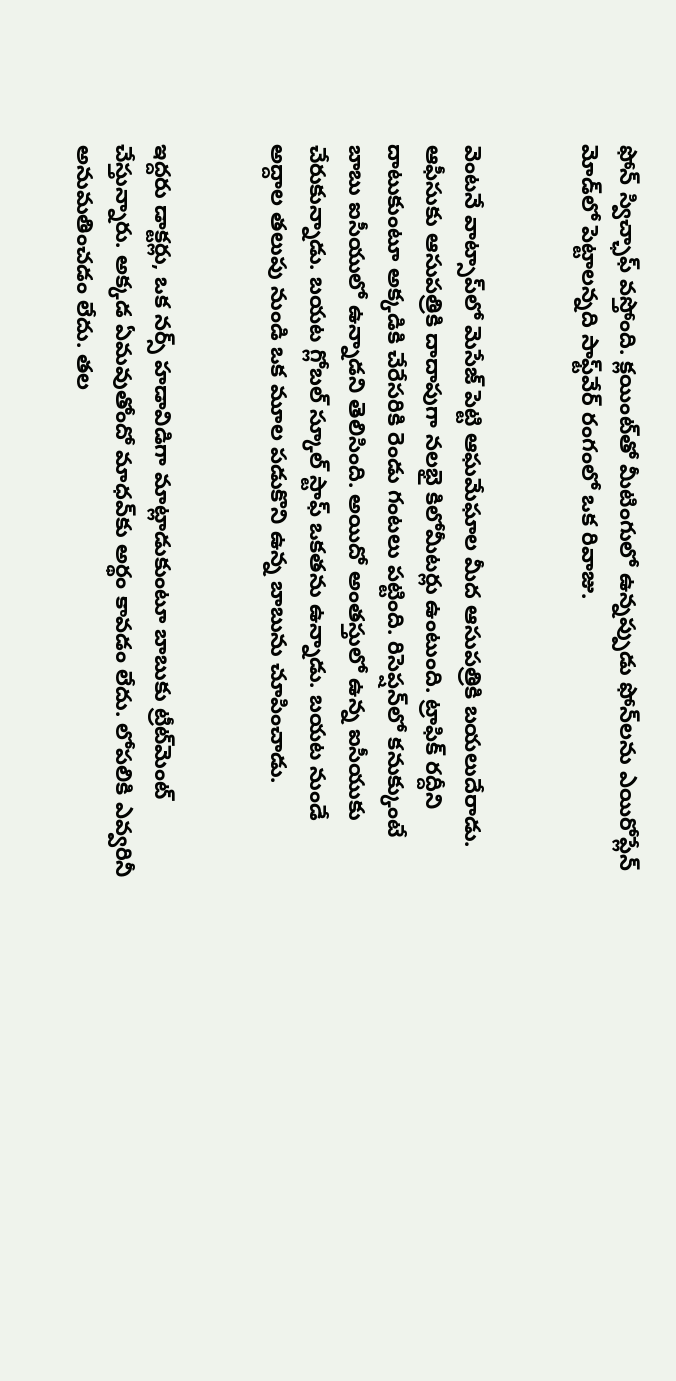ఫోన్ స్విచ్ఛాఫ్ వస్తోంది. క్లయింట్‌తో మీటింగులో ఉన్నప్పుడు ఫోన్‌లను ఎయిరోప్లేన్ మోడ్‌లో పెట్టాలన్నది సాఫ్ట్‌వేర్ రంగంలో ఒక రివాజు.


వెంటనే వాట్సాప్‌లో మెసేజ్ పెట్టి ఆఘమేఘాల మీద ఆసుపత్రికి బయలుదేరాడు. ఆఫీసుకు ఆసుపత్రికి దాదాపుగా నలభై కిలోమీటర్లు ఉంటుంది. ట్రాఫిక్ రద్దీని దాటుకుంటూ అక్కడికి చేరేసరికి రెండు గంటలు పట్టింది. రిసెప్షన్‌లో కనుక్కుంటే బాబు ఐసీయులో ఉన్నాడని తెలిసింది. అయిదో అంతస్తులో ఉన్న ఐసీయుకు చేరుకున్నాడు. బయట గ్లోబల్ స్కూల్ స్టాఫ్ ఒకతను ఉన్నాడు. బయట నుండే అద్దాల తలుపు నుండి ఒక మూల పడుకొని ఉన్న బాబును చూపించాడు.


ఇద్దరు డాక్టర్లు, ఒక నర్స్ హడావిడిగా మాట్లాడుకుంటూ బాబుకు ట్రీట్‌మెంట్ చేస్తున్నారు. అక్కడ ఏమవుతోందో మాధవ్‌కు అర్థం కావడం లేదు. లోపలికి ఎవ్వరినీ అనుమతించడం లేదు. తల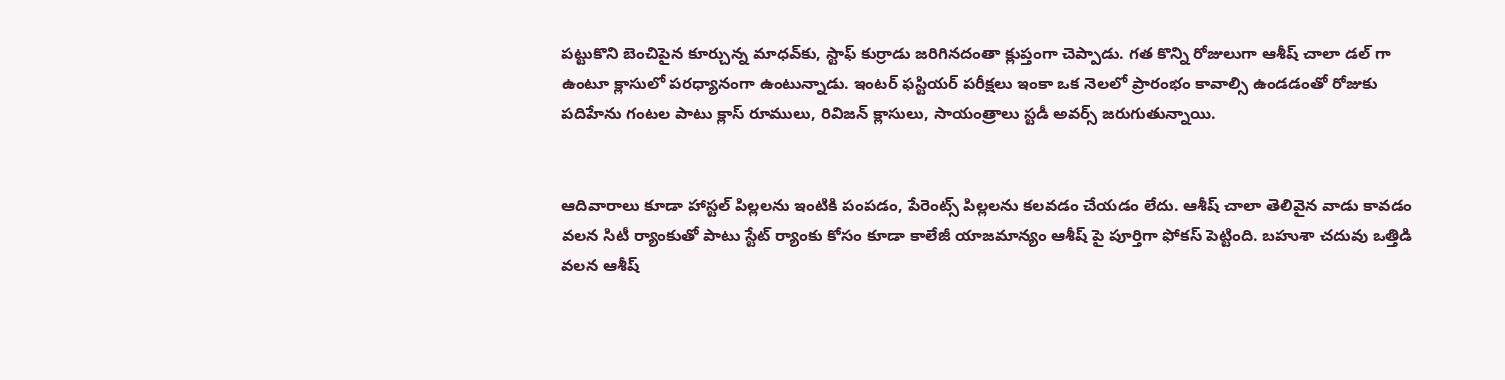పట్టుకొని బెంచిపైన కూర్చున్న మాధవ్‌కు, స్టాఫ్ కుర్రాడు జరిగినదంతా క్లుప్తంగా చెప్పాడు. గత కొన్ని రోజులుగా ఆశీష్ చాలా డల్ గా ఉంటూ క్లాసులో పరధ్యానంగా ఉంటున్నాడు. ఇంటర్ ఫస్టియర్ పరీక్షలు ఇంకా ఒక నెలలో ప్రారంభం కావాల్సి ఉండడంతో రోజుకు పదిహేను గంటల పాటు క్లాస్ రూములు, రివిజన్ క్లాసులు, సాయంత్రాలు స్టడీ అవర్స్ జరుగుతున్నాయి.


ఆదివారాలు కూడా హాస్టల్ పిల్లలను ఇంటికి పంపడం, పేరెంట్స్ పిల్లలను కలవడం చేయడం లేదు. ఆశీష్ చాలా తెలివైన వాడు కావడం వలన సిటీ ర్యాంకుతో పాటు స్టేట్ ర్యాంకు కోసం కూడా కాలేజీ యాజమాన్యం ఆశీష్ పై పూర్తిగా ఫోకస్ పెట్టింది. బహుశా చదువు ఒత్తిడి వలన ఆశీష్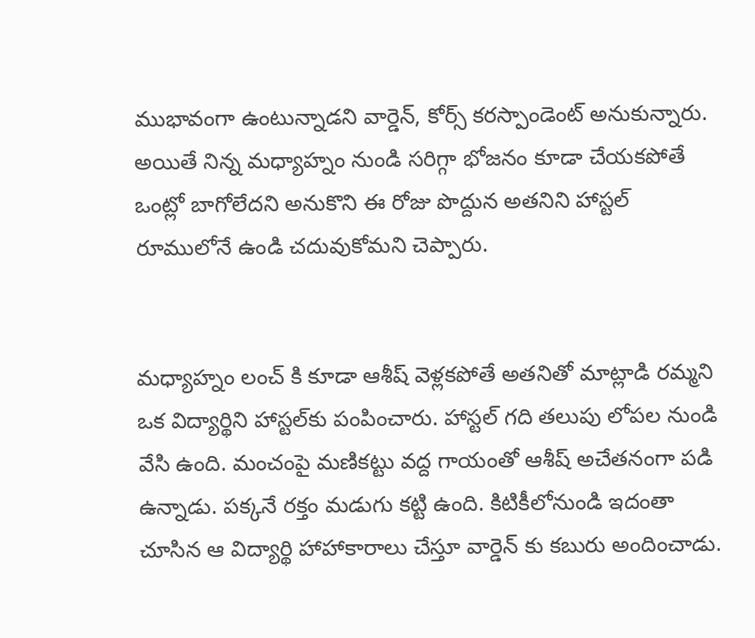ముభావంగా ఉంటున్నాడని వార్డెన్, కోర్స్ కరస్పాండెంట్ అనుకున్నారు. అయితే నిన్న మధ్యాహ్నం నుండి సరిగ్గా భోజనం కూడా చేయకపోతే ఒంట్లో బాగోలేదని అనుకొని ఈ రోజు పొద్దున అతనిని హాస్టల్ రూములోనే ఉండి చదువుకోమని చెప్పారు.


మధ్యాహ్నం లంచ్ కి కూడా ఆశీష్ వెళ్లకపోతే అతనితో మాట్లాడి రమ్మని ఒక విద్యార్థిని హాస్టల్‌కు పంపించారు. హాస్టల్ గది తలుపు లోపల నుండి వేసి ఉంది. మంచంపై మణికట్టు వద్ద గాయంతో ఆశీష్ అచేతనంగా పడి ఉన్నాడు. పక్కనే రక్తం మడుగు కట్టి ఉంది. కిటికీలోనుండి ఇదంతా చూసిన ఆ విద్యార్థి హాహాకారాలు చేస్తూ వార్డెన్ కు కబురు అందించాడు.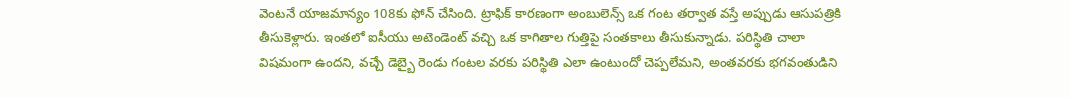వెంటనే యాజమాన్యం 108కు ఫోన్ చేసింది. ట్రాఫిక్ కారణంగా అంబులెన్స్ ఒక గంట తర్వాత వస్తే అప్పుడు ఆసుపత్రికి తీసుకెళ్లారు. ఇంతలో ఐసీయు అటెండెంట్ వచ్చి ఒక కాగితాల గుత్తిపై సంతకాలు తీసుకున్నాడు. పరిస్థితి చాలా విషమంగా ఉందని, వచ్చే డెబ్బై రెండు గంటల వరకు పరిస్థితి ఎలా ఉంటుందో చెప్పలేమని, అంతవరకు భగవంతుడిని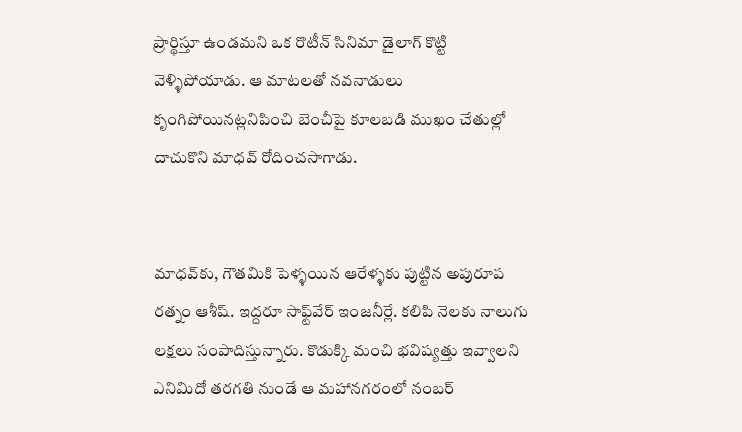ప్రార్థిస్తూ ఉండమని ఒక రొటీన్ సినిమా డైలాగ్ కొట్టి వెళ్ళిపోయాడు. ఆ మాటలతో నవనాడులు కృంగిపోయినట్లనిపించి బెంచీపై కూలబడి ముఖం చేతుల్లో దాచుకొని మాధవ్ రోదించసాగాడు.


మాధవ్‌కు, గౌతమికి పెళ్ళయిన ఆరేళ్ళకు పుట్టిన అపురూప రత్నం ఆశీష్. ఇద్దరూ సాఫ్ట్‌వేర్ ఇంజనీర్లే. కలిపి నెలకు నాలుగు లక్షలు సంపాదిస్తున్నారు. కొడుక్కి మంచి భవిష్యత్తు ఇవ్వాలని ఎనిమిదో తరగతి నుండే ఆ మహానగరంలో నంబర్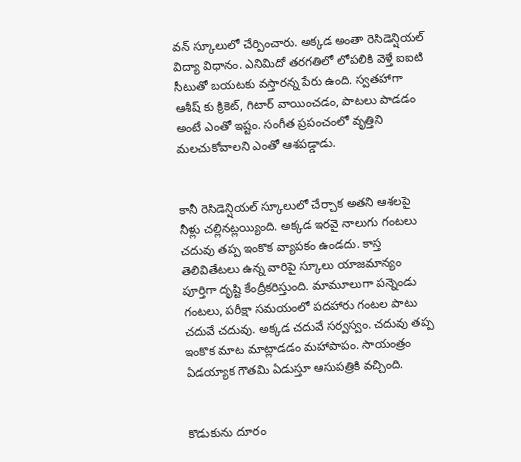వన్ స్కూలులో చేర్పించారు. అక్కడ అంతా రెసిడెన్షియల్ విద్యా విధానం. ఎనిమిదో తరగతిలో లోపలికి వెళ్తే ఐఐటి సీటుతో బయటకు వస్తారన్న పేరు ఉంది. స్వతహాగా ఆశీష్ కు క్రికెట్, గిటార్ వాయించడం, పాటలు పాడడం అంటే ఎంతో ఇష్టం. సంగీత ప్రపంచంలో వృత్తిని మలచుకోవాలని ఎంతో ఆశపడ్డాడు.


కానీ రెసిడెన్షియల్ స్కూలులో చేర్చాక అతని ఆశలపై నీళ్లు చల్లినట్లయ్యింది. అక్కడ ఇరవై నాలుగు గంటలు చదువు తప్ప ఇంకొక వ్యాపకం ఉండదు. కాస్త తెలివితేటలు ఉన్న వారిపై స్కూలు యాజమాన్యం పూర్తిగా దృష్టి కేంద్రీకరిస్తుంది. మామూలుగా పన్నెండు గంటలు, పరీక్షా సమయంలో పదహారు గంటల పాటు చదువే చదువు. అక్కడ చదువే సర్వస్వం. చదువు తప్ప ఇంకొక మాట మాట్లాడడం మహాపాపం. సాయంత్రం ఏడయ్యాక గౌతమి ఏడుస్తూ ఆసుపత్రికి వచ్చింది.


కొడుకును దూరం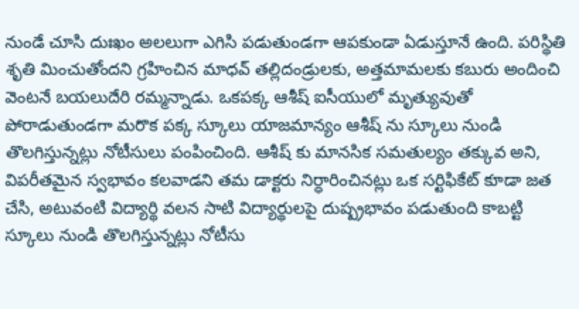నుండే చూసి దుఃఖం అలలుగా ఎగిసి పడుతుండగా ఆపకుండా ఏడుస్తూనే ఉంది. పరిస్థితి శృతి మించుతోందని గ్రహించిన మాధవ్ తల్లిదండ్రులకు, అత్తమామలకు కబురు అందించి వెంటనే బయలుదేరి రమ్మన్నాడు. ఒకపక్క ఆశీష్ ఐసీయులో మృత్యువుతో పోరాడుతుండగా మరొక పక్క స్కూలు యాజమాన్యం ఆశీష్ ను స్కూలు నుండి తొలగిస్తున్నట్లు నోటీసులు పంపించింది. ఆశీష్ కు మానసిక సమతుల్యం తక్కువ అని, విపరీతమైన స్వభావం కలవాడని తమ డాక్టరు నిర్ధారించినట్లు ఒక సర్టిఫికేట్ కూడా జత చేసి, అటువంటి విద్యార్థి వలన సాటి విద్యార్థులపై దుష్ప్రభావం పడుతుంది కాబట్టి స్కూలు నుండి తొలగిస్తున్నట్లు నోటీసు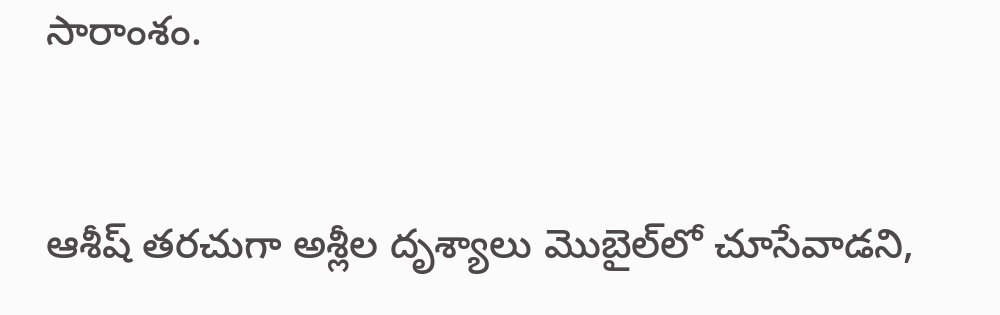సారాంశం.


ఆశీష్ తరచుగా అశ్లీల దృశ్యాలు మొబైల్‌లో చూసేవాడని,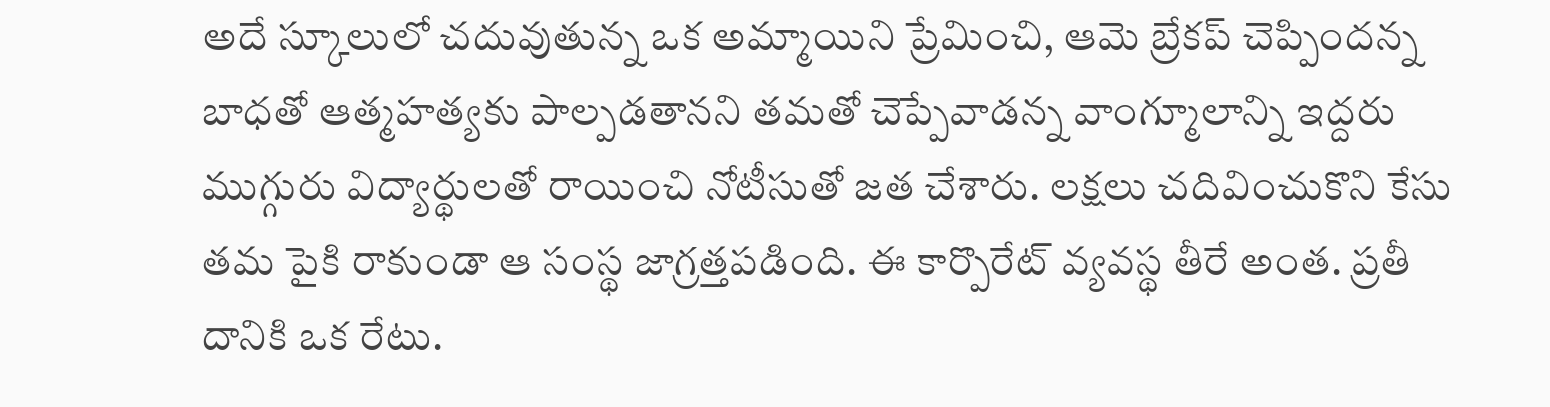అదే స్కూలులో చదువుతున్న ఒక అమ్మాయిని ప్రేమించి, ఆమె బ్రేకప్ చెప్పిందన్న బాధతో ఆత్మహత్యకు పాల్పడతానని తమతో చెప్పేవాడన్న వాంగ్మూలాన్ని ఇద్దరు ముగ్గురు విద్యార్థులతో రాయించి నోటీసుతో జత చేశారు. లక్షలు చదివించుకొని కేసు తమ పైకి రాకుండా ఆ సంస్థ జాగ్రత్తపడింది. ఈ కార్పొరేట్ వ్యవస్థ తీరే అంత. ప్రతీ దానికి ఒక రేటు.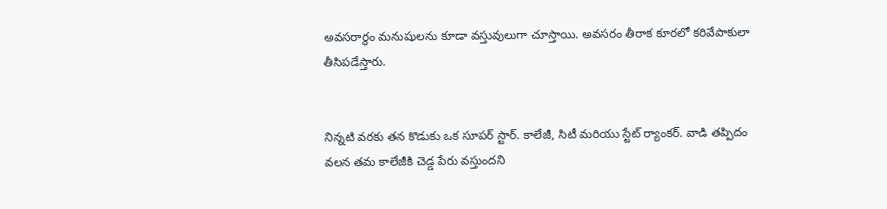అవసరార్థం మనుషులను కూడా వస్తువులుగా చూస్తాయి. అవసరం తీరాక కూరలో కరివేపాకులా తీసిపడేస్తారు.


నిన్నటి వరకు తన కొడుకు ఒక సూపర్ స్టార్. కాలేజీ, సిటీ మరియు స్టేట్ ర్యాంకర్. వాడి తప్పిదం వలన తమ కాలేజీకి చెడ్డ పేరు వస్తుందని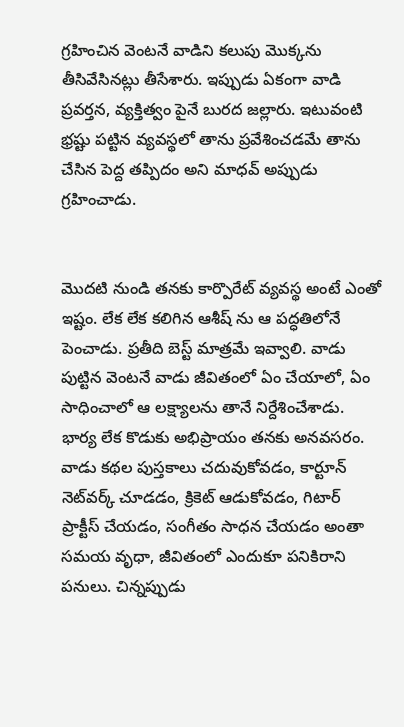గ్రహించిన వెంటనే వాడిని కలుపు మొక్కను తీసివేసినట్లు తీసేశారు. ఇప్పుడు ఏకంగా వాడి ప్రవర్తన, వ్యక్తిత్వం పైనే బురద జల్లారు. ఇటువంటి భ్రష్టు పట్టిన వ్యవస్థలో తాను ప్రవేశించడమే తాను చేసిన పెద్ద తప్పిదం అని మాధవ్ అప్పుడు గ్రహించాడు.


మొదటి నుండి తనకు కార్పొరేట్ వ్యవస్థ అంటే ఎంతో ఇష్టం. లేక లేక కలిగిన ఆశీష్ ను ఆ పద్ధతిలోనే పెంచాడు. ప్రతీది బెస్ట్ మాత్రమే ఇవ్వాలి. వాడు పుట్టిన వెంటనే వాడు జీవితంలో ఏం చేయాలో, ఏం సాధించాలో ఆ లక్ష్యాలను తానే నిర్దేశించేశాడు. భార్య లేక కొడుకు అభిప్రాయం తనకు అనవసరం. వాడు కథల పుస్తకాలు చదువుకోవడం, కార్టూన్ నెట్‌వర్క్ చూడడం, క్రికెట్ ఆడుకోవడం, గిటార్ ప్రాక్టీస్ చేయడం, సంగీతం సాధన చేయడం అంతా సమయ వృధా, జీవితంలో ఎందుకూ పనికిరాని పనులు. చిన్నప్పుడు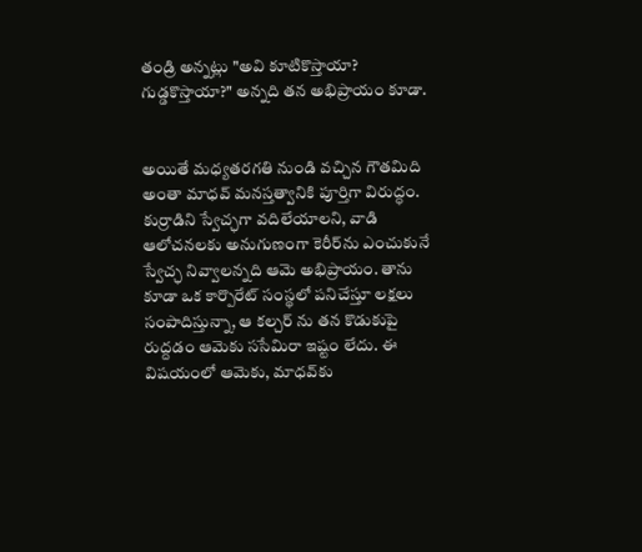తండ్రి అన్నట్లు "అవి కూటికొస్తాయా? గుడ్డకొస్తాయా?" అన్నది తన అభిప్రాయం కూడా.


అయితే మధ్యతరగతి నుండి వచ్చిన గౌతమిది అంతా మాధవ్ మనస్తత్వానికి పూర్తిగా విరుద్ధం. కుర్రాడిని స్వేచ్ఛగా వదిలేయాలని, వాడి ఆలోచనలకు అనుగుణంగా కెరీర్‌ను ఎంచుకునే స్వేచ్ఛ నివ్వాలన్నది ఆమె అభిప్రాయం. తాను కూడా ఒక కార్పొరేట్ సంస్థలో పనిచేస్తూ లక్షలు సంపాదిస్తున్నా, ఆ కల్చర్ ను తన కొడుకుపై రుద్దడం ఆమెకు ససేమిరా ఇష్టం లేదు. ఈ విషయంలో ఆమెకు, మాధవ్‌కు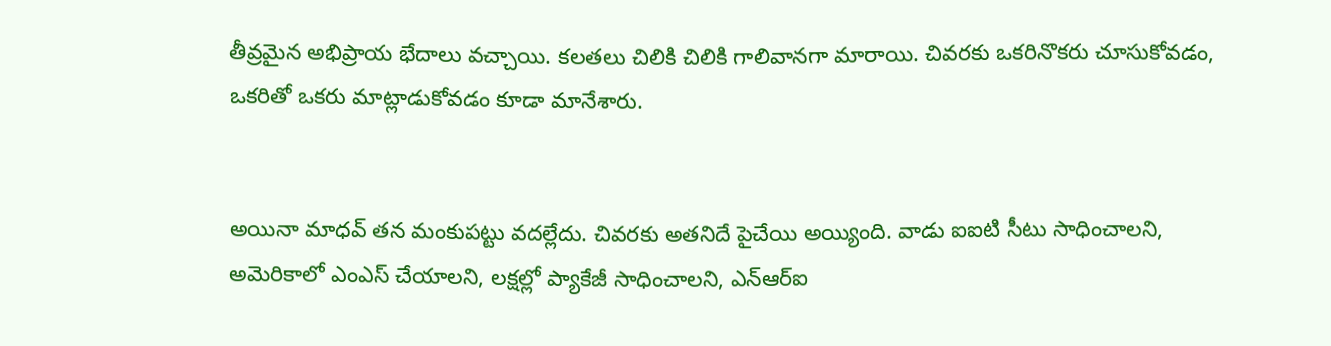తీవ్రమైన అభిప్రాయ భేదాలు వచ్చాయి. కలతలు చిలికి చిలికి గాలివానగా మారాయి. చివరకు ఒకరినొకరు చూసుకోవడం, ఒకరితో ఒకరు మాట్లాడుకోవడం కూడా మానేశారు.


అయినా మాధవ్ తన మంకుపట్టు వదల్లేదు. చివరకు అతనిదే పైచేయి అయ్యింది. వాడు ఐఐటి సీటు సాధించాలని, అమెరికాలో ఎంఎస్ చేయాలని, లక్షల్లో ప్యాకేజీ సాధించాలని, ఎన్ఆర్ఐ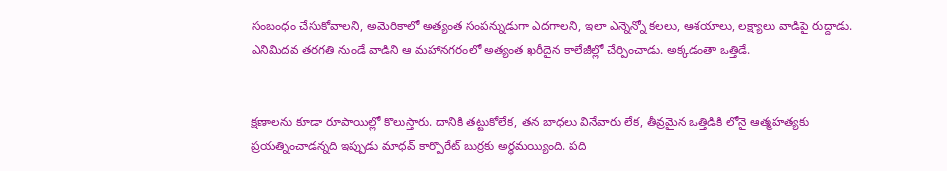సంబంధం చేసుకోవాలని, అమెరికాలో అత్యంత సంపన్నుడుగా ఎదగాలని, ఇలా ఎన్నెన్నో కలలు, ఆశయాలు, లక్ష్యాలు వాడిపై రుద్దాడు. ఎనిమిదవ తరగతి నుండే వాడిని ఆ మహానగరంలో అత్యంత ఖరీదైన కాలేజీల్లో చేర్పించాడు. అక్కడంతా ఒత్తిడే.


క్షణాలను కూడా రూపాయిల్లో కొలుస్తారు. దానికి తట్టుకోలేక, తన బాధలు వినేవారు లేక, తీవ్రమైన ఒత్తిడికి లోనై ఆత్మహత్యకు ప్రయత్నించాడన్నది ఇప్పుడు మాధవ్ కార్పొరేట్ బుర్రకు అర్థమయ్యింది. పది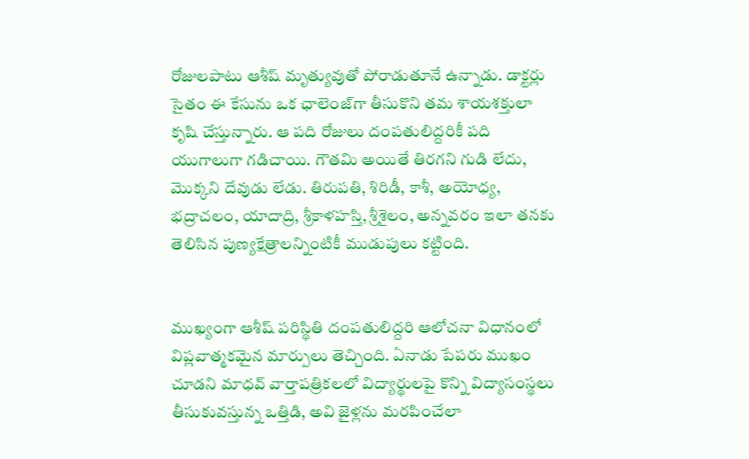రోజులపాటు ఆశీష్ మృత్యువుతో పోరాడుతూనే ఉన్నాడు. డాక్టర్లు సైతం ఈ కేసును ఒక ఛాలెంజ్‌గా తీసుకొని తమ శాయశక్తులా కృషి చేస్తున్నారు. ఆ పది రోజులు దంపతులిద్దరికీ పది యుగాలుగా గడిచాయి. గౌతమి అయితే తిరగని గుడి లేదు, మొక్కని దేవుడు లేడు. తిరుపతి, శిరిడీ, కాశీ, అయోధ్య, భద్రాచలం, యాదాద్రి, శ్రీకాళహస్తి, శ్రీశైలం, అన్నవరం ఇలా తనకు తెలిసిన పుణ్యక్షేత్రాలన్నింటికీ ముడుపులు కట్టింది.


ముఖ్యంగా ఆశీష్ పరిస్థితి దంపతులిద్దరి ఆలోచనా విధానంలో విప్లవాత్మకమైన మార్పులు తెచ్చింది. ఏనాడు పేపరు ముఖం చూడని మాధవ్ వార్తాపత్రికలలో విద్యార్థులపై కొన్ని విద్యాసంస్థలు తీసుకువస్తున్న ఒత్తిడి, అవి జైళ్లను మరపించేలా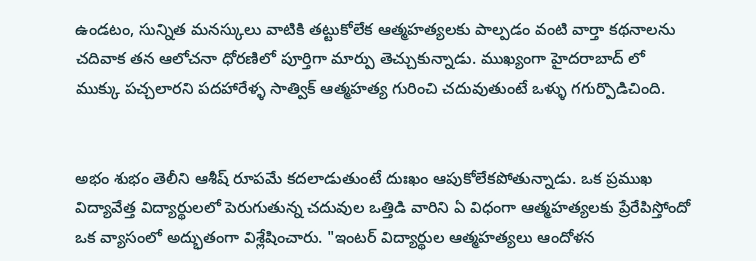ఉండటం, సున్నిత మనస్కులు వాటికి తట్టుకోలేక ఆత్మహత్యలకు పాల్పడం వంటి వార్తా కథనాలను చదివాక తన ఆలోచనా ధోరణిలో పూర్తిగా మార్పు తెచ్చుకున్నాడు. ముఖ్యంగా హైదరాబాద్ లో ముక్కు పచ్చలారని పదహారేళ్ళ సాత్విక్ ఆత్మహత్య గురించి చదువుతుంటే ఒళ్ళు గగుర్పొడిచింది.


అభం శుభం తెలీని ఆశీష్ రూపమే కదలాడుతుంటే దుఃఖం ఆపుకోలేకపోతున్నాడు. ఒక ప్రముఖ విద్యావేత్త విద్యార్థులలో పెరుగుతున్న చదువుల ఒత్తిడి వారిని ఏ విధంగా ఆత్మహత్యలకు ప్రేరేపిస్తోందో ఒక వ్యాసంలో అద్భుతంగా విశ్లేషించారు. "ఇంటర్ విద్యార్థుల ఆత్మహత్యలు ఆందోళన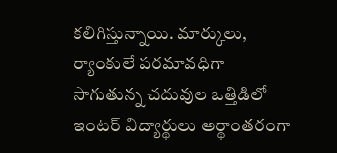కలిగిస్తున్నాయి. మార్కులు, ర్యాంకులే పరమావధిగా సాగుతున్న చదువుల ఒత్తిడిలో ఇంటర్ విద్యార్థులు అర్థాంతరంగా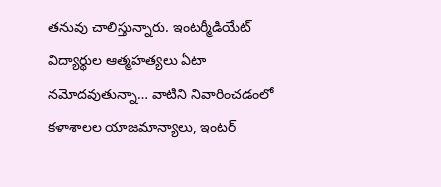తనువు చాలిస్తున్నారు. ఇంటర్మీడియేట్ విద్యార్థుల ఆత్మహత్యలు ఏటా నమోదవుతున్నా… వాటిని నివారించడంలో కళాశాలల యాజమాన్యాలు, ఇంటర్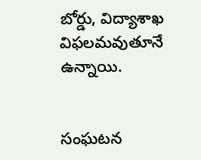బోర్డు, విద్యాశాఖ విఫలమవుతూనే ఉన్నాయి.


సంఘటన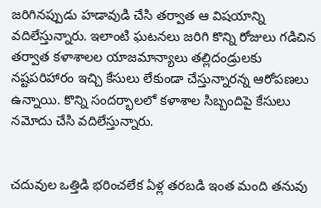జరిగినప్పుడు హడావుడి చేసి తర్వాత ఆ విషయాన్ని వదిలేస్తున్నారు. ఇలాంటి ఘటనలు జరిగి కొన్ని రోజులు గడిచిన తర్వాత కళాశాలల యాజమాన్యాలు తల్లిదండ్రులకు నష్టపరిహారం ఇచ్చి కేసులు లేకుండా చేస్తున్నారన్న ఆరోపణలు ఉన్నాయి. కొన్ని సందర్భాలలో కళాశాల సిబ్బందిపై కేసులు నమోదు చేసి వదిలేస్తున్నారు.


చదువుల ఒత్తిడి భరించలేక ఏళ్ల తరబడి ఇంత మంది తనువు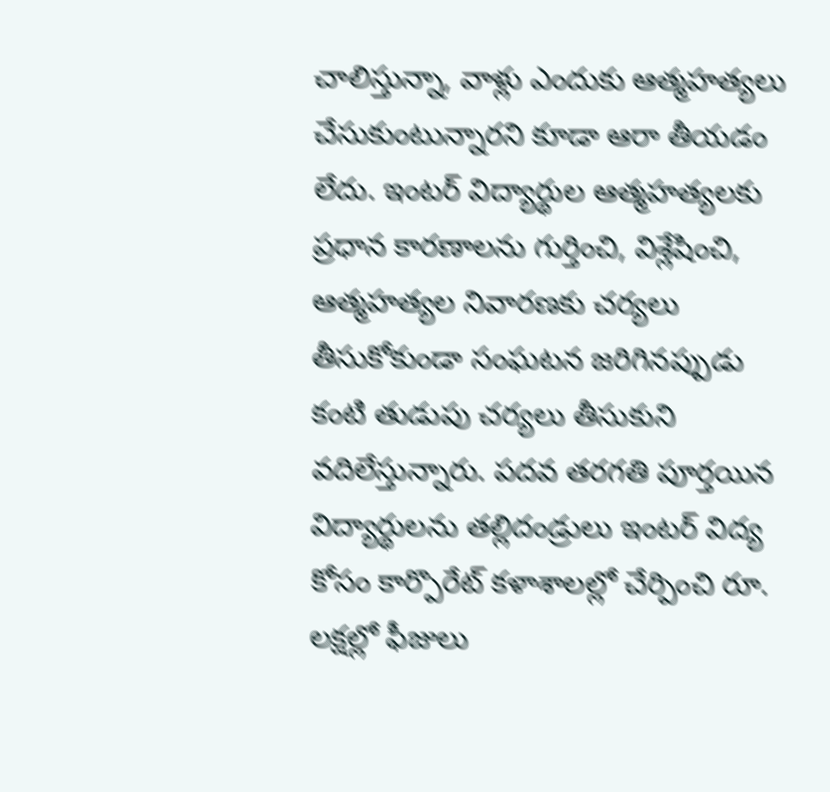చాలిస్తున్నా, వాళ్లు ఎందుకు ఆత్మహత్యలు చేసుకుంటున్నారని కూడా ఆరా తీయడం లేదు. ఇంటర్ విద్యార్థుల ఆత్మహత్యలకు ప్రధాన కారణాలను గుర్తించి, విశ్లేషించి, ఆత్మహత్యల నివారణకు చర్యలు తీసుకోకుండా సంఘటన జరిగినప్పుడు కంటి తుడుపు చర్యలు తీసుకుని వదిలేస్తున్నారు. పదవ తరగతి పూర్తయిన విద్యార్థులను తల్లిదండ్రులు ఇంటర్ విద్య కోసం కార్పొరేట్ కళాశాలల్లో చేర్పించి రూ. లక్షల్లో ఫీజులు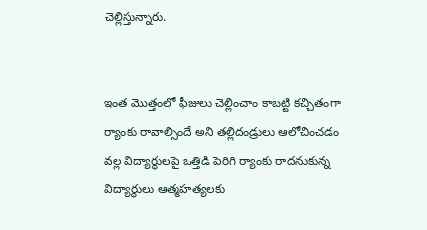చెల్లిస్తున్నారు.


ఇంత మొత్తంలో ఫీజులు చెల్లించాం కాబట్టి కచ్చితంగా ర్యాంకు రావాల్సిందే అని తల్లిదండ్రులు ఆలోచించడం వల్ల విద్యార్థులపై ఒత్తిడి పెరిగి ర్యాంకు రాదనుకున్న విద్యార్థులు ఆత్మహత్యలకు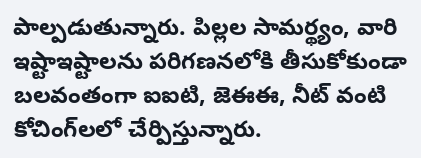పాల్పడుతున్నారు. పిల్లల సామర్థ్యం, వారి ఇష్టాఇష్టాలను పరిగణనలోకి తీసుకోకుండా బలవంతంగా ఐఐటి, జెఈఈ, నీట్ వంటి కోచింగ్‌లలో చేర్పిస్తున్నారు.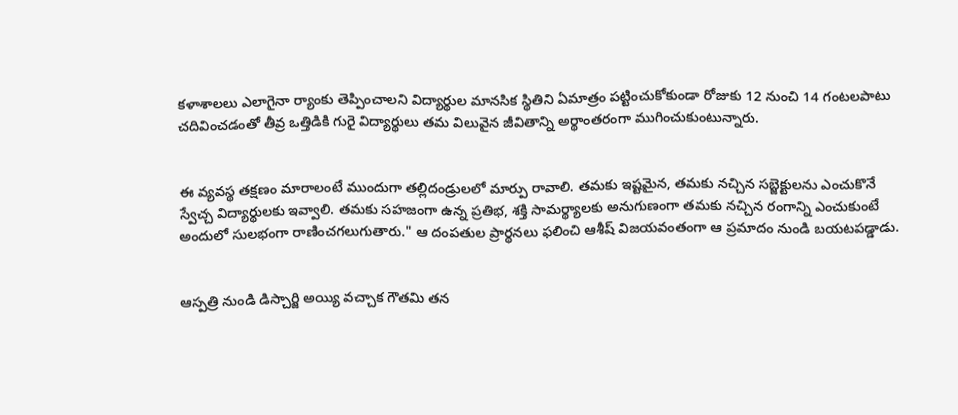కళాశాలలు ఎలాగైనా ర్యాంకు తెప్పించాలని విద్యార్థుల మానసిక స్థితిని ఏమాత్రం పట్టించుకోకుండా రోజుకు 12 నుంచి 14 గంటలపాటు చదివించడంతో తీవ్ర ఒత్తిడికి గురై విద్యార్థులు తమ విలువైన జీవితాన్ని అర్థాంతరంగా ముగించుకుంటున్నారు.


ఈ వ్యవస్థ తక్షణం మారాలంటే ముందుగా తల్లిదండ్రులలో మార్పు రావాలి. తమకు ఇష్టమైన, తమకు నచ్చిన సబ్జెక్టులను ఎంచుకొనే స్వేచ్చ విద్యార్థులకు ఇవ్వాలి. తమకు సహజంగా ఉన్న ప్రతిభ, శక్తి సామర్థ్యాలకు అనుగుణంగా తమకు నచ్చిన రంగాన్ని ఎంచుకుంటే అందులో సులభంగా రాణించగలుగుతారు." ఆ దంపతుల ప్రార్థనలు ఫలించి ఆశీష్ విజయవంతంగా ఆ ప్రమాదం నుండి బయటపడ్డాడు.


ఆస్పత్రి నుండి డిస్చార్జి అయ్యి వచ్చాక గౌతమి తన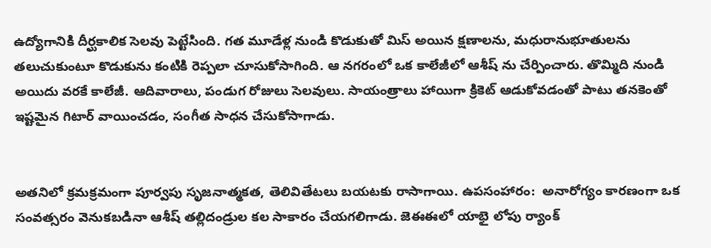ఉద్యోగానికి దీర్ఘకాలిక సెలవు పెట్టేసింది. గత మూడేళ్ల నుండి కొడుకుతో మిస్ అయిన క్షణాలను, మధురానుభూతులను తలుచుకుంటూ కొడుకును కంటికి రెప్పలా చూసుకోసాగింది. ఆ నగరంలో ఒక కాలేజీలో ఆశీష్ ను చేర్పించారు. తొమ్మిది నుండి అయిదు వరకే కాలేజీ. ఆదివారాలు, పండుగ రోజులు సెలవులు. సాయంత్రాలు హాయిగా క్రికెట్ ఆడుకోవడంతో పాటు తనకెంతో ఇష్టమైన గిటార్ వాయించడం, సంగీత సాధన చేసుకోసాగాడు.


అతనిలో క్రమక్రమంగా పూర్వపు సృజనాత్మకత, తెలివితేటలు బయటకు రాసాగాయి. ఉపసంహారం:  అనారోగ్యం కారణంగా ఒక సంవత్సరం వెనుకబడినా ఆశీష్ తల్లిదండ్రుల కల సాకారం చేయగలిగాడు. జెఈఈలో యాభై లోపు ర్యాంక్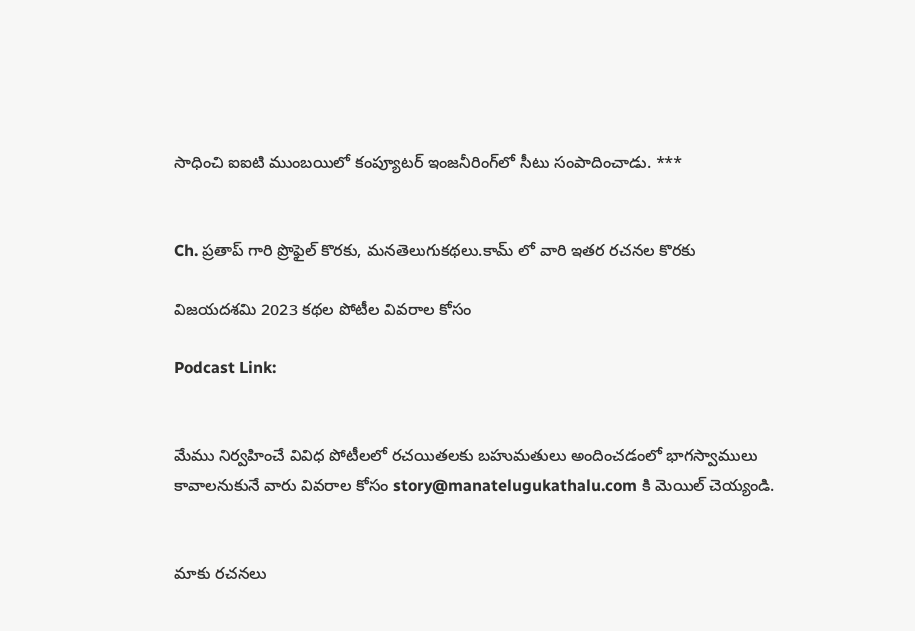సాధించి ఐఐటి ముంబయిలో కంప్యూటర్ ఇంజనీరింగ్‌లో సీటు సంపాదించాడు. ***


Ch. ప్రతాప్ గారి ప్రొఫైల్ కొరకు, మనతెలుగుకథలు.కామ్ లో వారి ఇతర రచనల కొరకు

విజయదశమి 2023 కథల పోటీల వివరాల కోసం

Podcast Link:


మేము నిర్వహించే వివిధ పోటీలలో రచయితలకు బహుమతులు అందించడంలో భాగస్వాములు కావాలనుకునే వారు వివరాల కోసం story@manatelugukathalu.com కి మెయిల్ చెయ్యండి.


మాకు రచనలు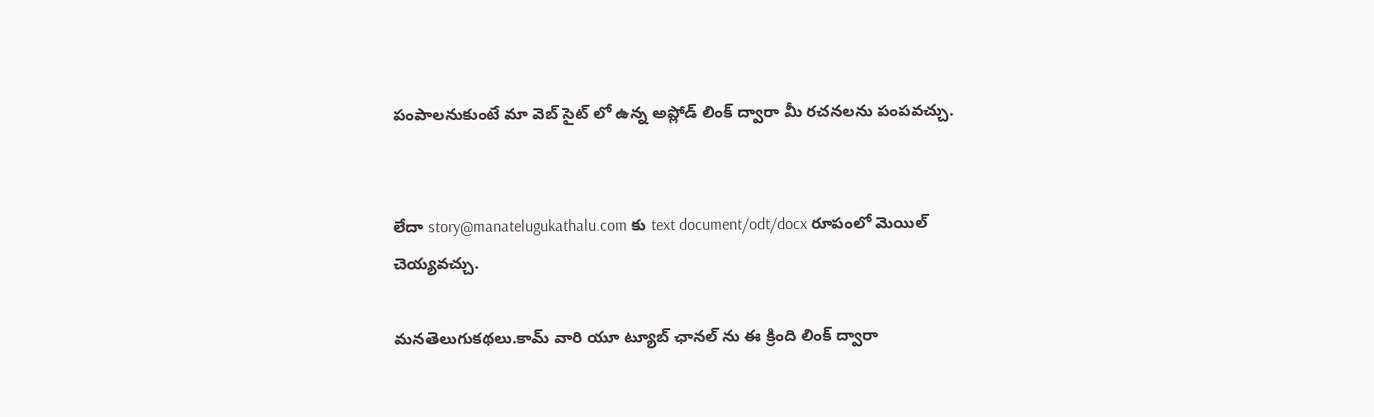పంపాలనుకుంటే మా వెబ్ సైట్ లో ఉన్న అప్లోడ్ లింక్ ద్వారా మీ రచనలను పంపవచ్చు.


లేదా story@manatelugukathalu.com కు text document/odt/docx రూపంలో మెయిల్ చెయ్యవచ్చు.

మనతెలుగుకథలు.కామ్ వారి యూ ట్యూబ్ ఛానల్ ను ఈ క్రింది లింక్ ద్వారా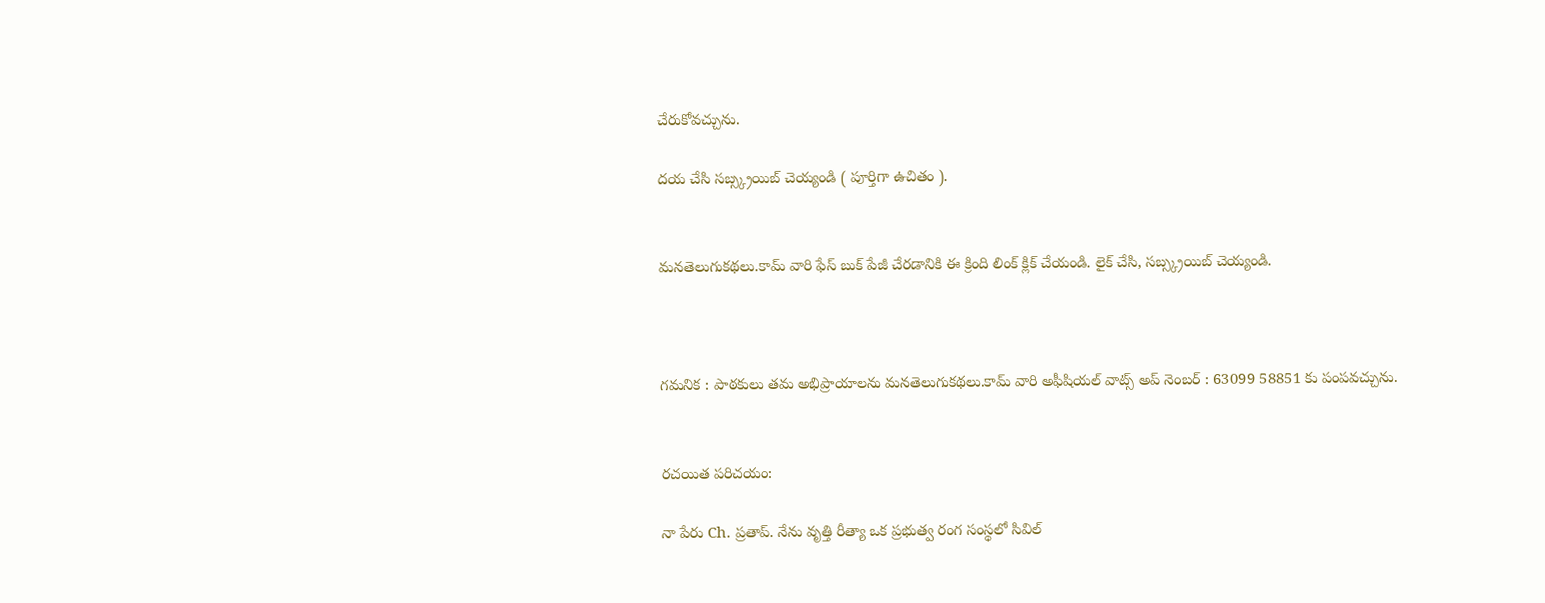చేరుకోవచ్చును.

దయ చేసి సబ్స్క్రయిబ్ చెయ్యండి ( పూర్తిగా ఉచితం ).


మనతెలుగుకథలు.కామ్ వారి ఫేస్ బుక్ పేజీ చేరడానికి ఈ క్రింది లింక్ క్లిక్ చేయండి. లైక్ చేసి, సబ్స్క్రయిబ్ చెయ్యండి.



గమనిక : పాఠకులు తమ అభిప్రాయాలను మనతెలుగుకథలు.కామ్ వారి అఫీషియల్ వాట్స్ అప్ నెంబర్ : 63099 58851 కు పంపవచ్చును.


రచయిత పరిచయం:

నా పేరు Ch. ప్రతాప్. నేను వృత్తి రీత్యా ఒక ప్రభుత్వ రంగ సంస్థలో సివిల్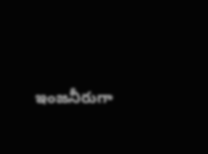ఇంజనీరుగా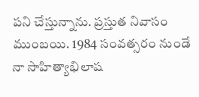పని చేస్తున్నాను. ప్రస్తుత నివాసం ముంబయి. 1984 సంవత్సరం నుండే నా సాహిత్యాభిలాష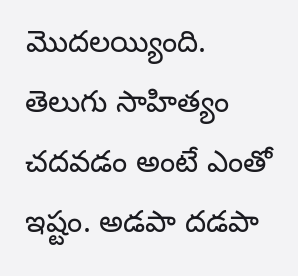మొదలయ్యింది. తెలుగు సాహిత్యం చదవడం అంటే ఎంతో ఇష్టం. అడపా దడపా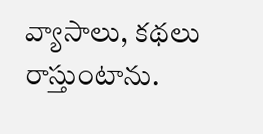వ్యాసాలు, కథలు రాస్తుంటాను.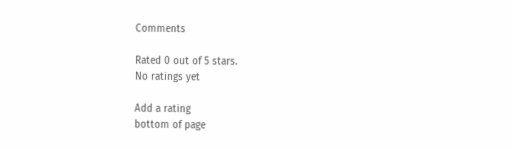Comments

Rated 0 out of 5 stars.
No ratings yet

Add a rating
bottom of page